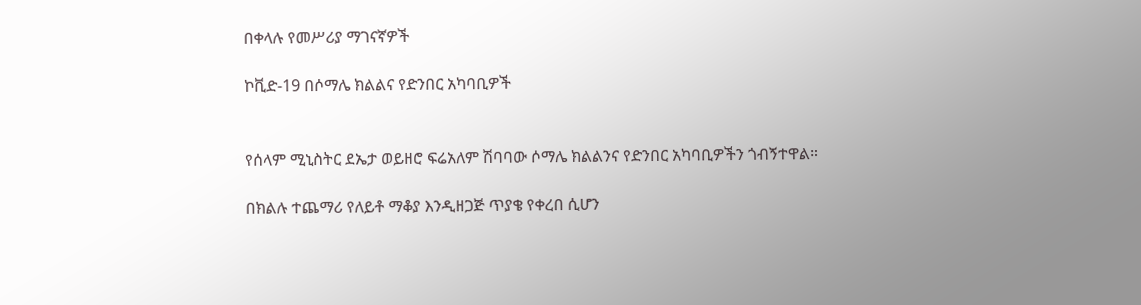በቀላሉ የመሥሪያ ማገናኛዎች

ኮቪድ-19 በሶማሌ ክልልና የድንበር አካባቢዎች


የሰላም ሚኒስትር ደኤታ ወይዘሮ ፍሬአለም ሽባባው ሶማሌ ክልልንና የድንበር አካባቢዎችን ጎብኝተዋል።

በክልሉ ተጨማሪ የለይቶ ማቆያ እንዲዘጋጅ ጥያቄ የቀረበ ሲሆን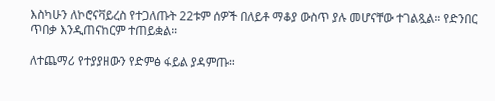እስካሁን ለኮሮናቫይረስ የተጋለጡት 22ቱም ሰዎች በለይቶ ማቆያ ውስጥ ያሉ መሆናቸው ተገልጿል። የድንበር ጥበቃ እንዲጠናከርም ተጠይቋል።

ለተጨማሪ የተያያዘውን የድምፅ ፋይል ያዳምጡ።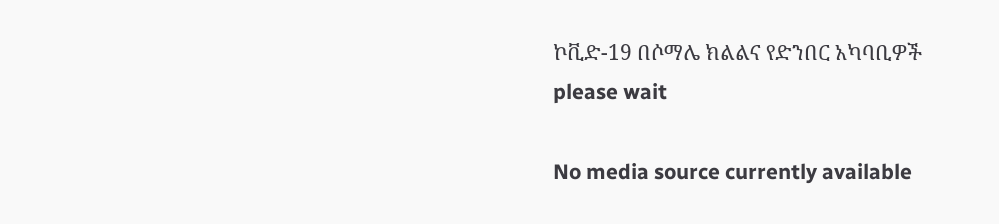ኮቪድ-19 በሶማሌ ክልልና የድንበር አካባቢዎች
please wait

No media source currently available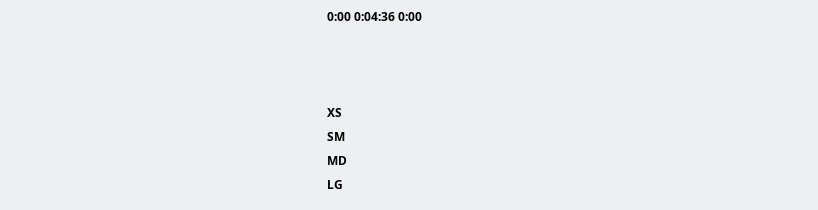0:00 0:04:36 0:00



XS
SM
MD
LG